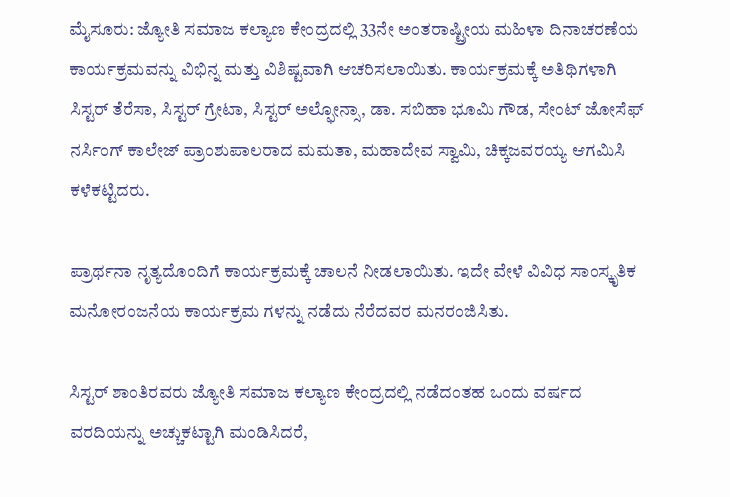ಮೈಸೂರು: ಜ್ಯೋತಿ ಸಮಾಜ ಕಲ್ಯಾಣ ಕೇಂದ್ರದಲ್ಲಿ 33ನೇ ಅಂತರಾಷ್ಟ್ರೀಯ ಮಹಿಳಾ ದಿನಾಚರಣೆಯ ಕಾರ್ಯಕ್ರಮವನ್ನು ವಿಭಿನ್ನ ಮತ್ತು ವಿಶಿಷ್ಟವಾಗಿ ಆಚರಿಸಲಾಯಿತು. ಕಾರ್ಯಕ್ರಮಕ್ಕೆ ಅತಿಥಿಗಳಾಗಿ ಸಿಸ್ಟರ್ ತೆರೆಸಾ, ಸಿಸ್ಟರ್ ಗ್ರೇಟಾ, ಸಿಸ್ಟರ್ ಅಲ್ಫೋನ್ಸಾ, ಡಾ. ಸಬಿಹಾ ಭೂಮಿ ಗೌಡ, ಸೇಂಟ್ ಜೋಸೆಫ್ ನರ್ಸಿಂಗ್ ಕಾಲೇಜ್ ಪ್ರಾಂಶುಪಾಲರಾದ ಮಮತಾ, ಮಹಾದೇವ ಸ್ವಾಮಿ, ಚಿಕ್ಕಜವರಯ್ಯ ಆಗಮಿಸಿ ಕಳೆಕಟ್ಟಿದರು.

ಪ್ರಾರ್ಥನಾ ನೃತ್ಯದೊಂದಿಗೆ ಕಾರ್ಯಕ್ರಮಕ್ಕೆ ಚಾಲನೆ ನೀಡಲಾಯಿತು. ಇದೇ ವೇಳೆ ವಿವಿಧ ಸಾಂಸ್ಕೃತಿಕ ಮನೋರಂಜನೆಯ ಕಾರ್ಯಕ್ರಮ ಗಳನ್ನು ನಡೆದು ನೆರೆದವರ ಮನರಂಜಿಸಿತು.

ಸಿಸ್ಟರ್ ಶಾಂತಿರವರು ಜ್ಯೋತಿ ಸಮಾಜ ಕಲ್ಯಾಣ ಕೇಂದ್ರದಲ್ಲಿ ನಡೆದಂತಹ ಒಂದು ವರ್ಷದ ವರದಿಯನ್ನು ಅಚ್ಚುಕಟ್ಟಾಗಿ ಮಂಡಿಸಿದರೆ,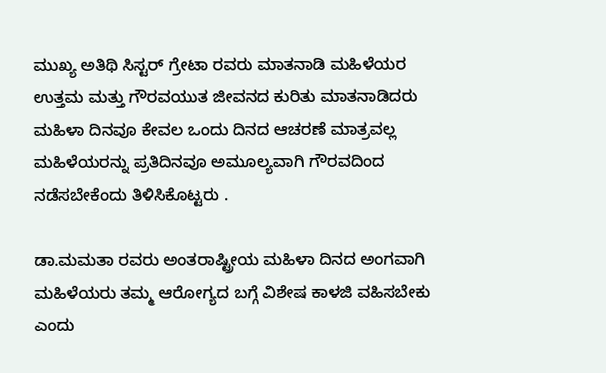ಮುಖ್ಯ ಅತಿಥಿ ಸಿಸ್ಟರ್ ಗ್ರೇಟಾ ರವರು ಮಾತನಾಡಿ ಮಹಿಳೆಯರ ಉತ್ತಮ ಮತ್ತು ಗೌರವಯುತ ಜೀವನದ ಕುರಿತು ಮಾತನಾಡಿದರು ಮಹಿಳಾ ದಿನವೂ ಕೇವಲ ಒಂದು ದಿನದ ಆಚರಣೆ ಮಾತ್ರವಲ್ಲ ಮಹಿಳೆಯರನ್ನು ಪ್ರತಿದಿನವೂ ಅಮೂಲ್ಯವಾಗಿ ಗೌರವದಿಂದ ನಡೆಸಬೇಕೆಂದು ತಿಳಿಸಿಕೊಟ್ಟರು .

ಡಾ.ಮಮತಾ ರವರು ಅಂತರಾಷ್ಟ್ರೀಯ ಮಹಿಳಾ ದಿನದ ಅಂಗವಾಗಿ ಮಹಿಳೆಯರು ತಮ್ಮ ಆರೋಗ್ಯದ ಬಗ್ಗೆ ವಿಶೇಷ ಕಾಳಜಿ ವಹಿಸಬೇಕು ಎಂದು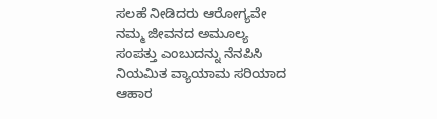ಸಲಹೆ ನೀಡಿದರು ಆರೋಗ್ಯವೇ ನಮ್ಮ ಜೀವನದ ಅಮೂಲ್ಯ ಸಂಪತ್ತು ಎಂಬುದನ್ನು ನೆನಪಿಸಿ ನಿಯಮಿತ ವ್ಯಾಯಾಮ ಸರಿಯಾದ ಆಹಾರ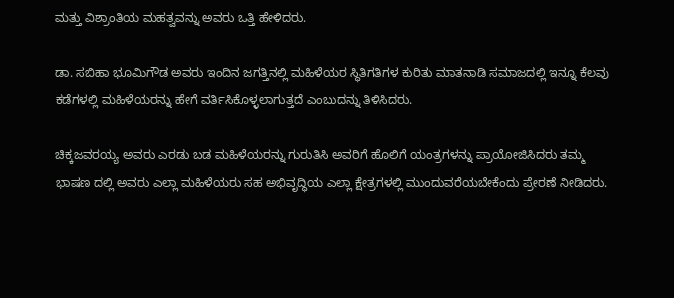ಮತ್ತು ವಿಶ್ರಾಂತಿಯ ಮಹತ್ವವನ್ನು ಅವರು ಒತ್ತಿ ಹೇಳಿದರು.

ಡಾ. ಸಬಿಹಾ ಭೂಮಿಗೌಡ ಅವರು ಇಂದಿನ ಜಗತ್ತಿನಲ್ಲಿ ಮಹಿಳೆಯರ ಸ್ಥಿತಿಗತಿಗಳ ಕುರಿತು ಮಾತನಾಡಿ ಸಮಾಜದಲ್ಲಿ ಇನ್ನೂ ಕೆಲವು ಕಡೆಗಳಲ್ಲಿ ಮಹಿಳೆಯರನ್ನು ಹೇಗೆ ವರ್ತಿಸಿಕೊಳ್ಳಲಾಗುತ್ತದೆ ಎಂಬುದನ್ನು ತಿಳಿಸಿದರು.

ಚಿಕ್ಕಜವರಯ್ಯ ಅವರು ಎರಡು ಬಡ ಮಹಿಳೆಯರನ್ನು ಗುರುತಿಸಿ ಅವರಿಗೆ ಹೊಲಿಗೆ ಯಂತ್ರಗಳನ್ನು ಪ್ರಾಯೋಜಿಸಿದರು ತಮ್ಮ ಭಾಷಣ ದಲ್ಲಿ ಅವರು ಎಲ್ಲಾ ಮಹಿಳೆಯರು ಸಹ ಅಭಿವೃದ್ಧಿಯ ಎಲ್ಲಾ ಕ್ಷೇತ್ರಗಳಲ್ಲಿ ಮುಂದುವರೆಯಬೇಕೆಂದು ಪ್ರೇರಣೆ ನೀಡಿದರು.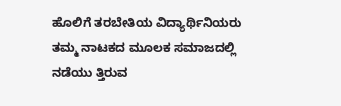ಹೊಲಿಗೆ ತರಬೇತಿಯ ವಿದ್ಯಾರ್ಥಿನಿಯರು ತಮ್ಮ ನಾಟಕದ ಮೂಲಕ ಸಮಾಜದಲ್ಲಿ ನಡೆಯು ತ್ತಿರುವ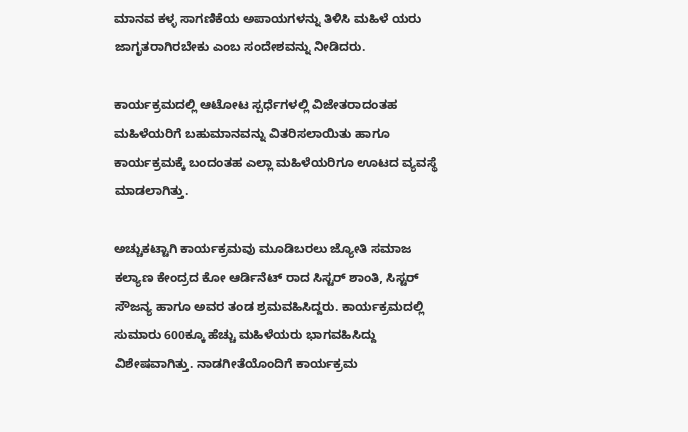ಮಾನವ ಕಳ್ಳ ಸಾಗಣಿಕೆಯ ಅಪಾಯಗಳನ್ನು ತಿಳಿಸಿ ಮಹಿಳೆ ಯರು ಜಾಗೃತರಾಗಿರಬೇಕು ಎಂಬ ಸಂದೇಶವನ್ನು ನೀಡಿದರು.

ಕಾರ್ಯಕ್ರಮದಲ್ಲಿ ಆಟೋಟ ಸ್ಪರ್ಧೆಗಳಲ್ಲಿ ವಿಜೇತರಾದಂತಹ ಮಹಿಳೆಯರಿಗೆ ಬಹುಮಾನವನ್ನು ವಿತರಿಸಲಾಯಿತು ಹಾಗೂ ಕಾರ್ಯಕ್ರಮಕ್ಕೆ ಬಂದಂತಹ ಎಲ್ಲಾ ಮಹಿಳೆಯರಿಗೂ ಊಟದ ವ್ಯವಸ್ಥೆ ಮಾಡಲಾಗಿತ್ತು.

ಅಚ್ಚುಕಟ್ಟಾಗಿ ಕಾರ್ಯಕ್ರಮವು ಮೂಡಿಬರಲು ಜ್ಯೋತಿ ಸಮಾಜ ಕಲ್ಯಾಣ ಕೇಂದ್ರದ ಕೋ ಆರ್ಡಿನೆಟ್ ರಾದ ಸಿಸ್ಟರ್ ಶಾಂತಿ, ಸಿಸ್ಟರ್ ಸೌಜನ್ಯ ಹಾಗೂ ಅವರ ತಂಡ ಶ್ರಮವಹಿಸಿದ್ದರು. ಕಾರ್ಯಕ್ರಮದಲ್ಲಿ ಸುಮಾರು 600ಕ್ಕೂ ಹೆಚ್ಚು ಮಹಿಳೆಯರು ಭಾಗವಹಿಸಿದ್ದು ವಿಶೇಷವಾಗಿತ್ತು. ನಾಡಗೀತೆಯೊಂದಿಗೆ ಕಾರ್ಯಕ್ರಮ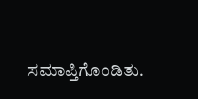ಸಮಾಪ್ತಿಗೊಂಡಿತು.